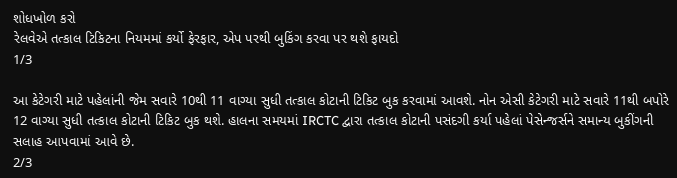શોધખોળ કરો
રેલવેએ તત્કાલ ટિકિટના નિયમમાં કર્યો ફેરફાર, એપ પરથી બુકિંગ કરવા પર થશે ફાયદો
1/3

આ કેટેગરી માટે પહેલાંની જેમ સવારે 10થી 11 વાગ્યા સુધી તત્કાલ કોટાની ટિકિટ બુક કરવામાં આવશે. નોન એસી કેટેગરી માટે સવારે 11થી બપોરે 12 વાગ્યા સુધી તત્કાલ કોટાની ટિકિટ બુક થશે. હાલના સમયમાં IRCTC દ્વારા તત્કાલ કોટાની પસંદગી કર્યા પહેલાં પેસેન્જર્સને સમાન્ય બુકીંગની સલાહ આપવામાં આવે છે.
2/3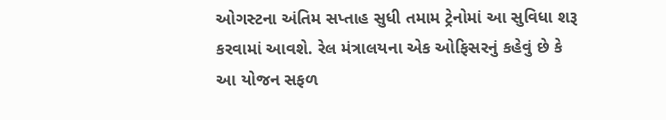ઓગસ્ટના અંતિમ સપ્તાહ સુધી તમામ ટ્રેનોમાં આ સુવિધા શરૂ કરવામાં આવશે. રેલ મંત્રાલયના એક ઓફિસરનું કહેવું છે કે આ યોજન સફળ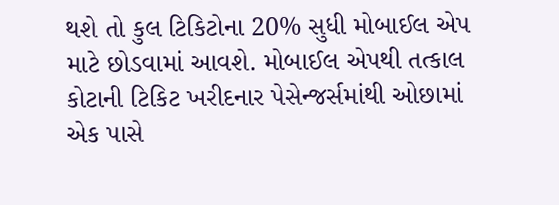થશે તો કુલ ટિકિટોના 20% સુધી મોબાઈલ એપ માટે છોડવામાં આવશે. મોબાઈલ એપથી તત્કાલ કોટાની ટિકિટ ખરીદનાર પેસેન્જર્સમાંથી ઓછામાં એક પાસે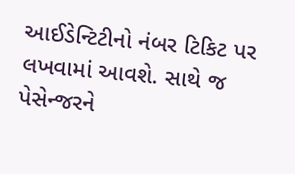આઈડેન્ટિટીનો નંબર ટિકિટ પર લખવામાં આવશે. સાથે જ પેસેન્જરને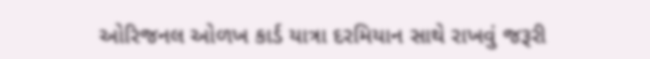ઓરિજનલ ઓળખ કાર્ડ યાત્રા દરમિયાન સાથે રાખવું જરૂરી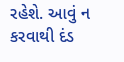રહેશે. આવું ન કરવાથી દંડ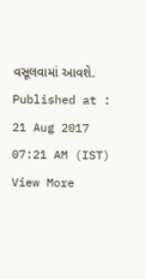વસૂલવામાં આવશે.
Published at : 21 Aug 2017 07:21 AM (IST)
View More